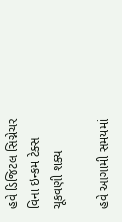હવે ડિજિટલ સિગ્નેચર વિના ઇન્કમ ટેક્સ ચૂકવણી શક્ય

હવે આગામી સમયમાં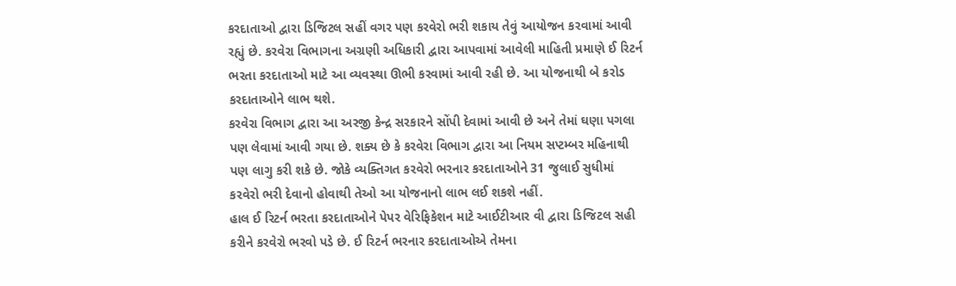કરદાતાઓ દ્વારા ડિજિટલ સહીં વગર પણ કરવેરો ભરી શકાય તેવું આયોજન કરવામાં આવી રહ્યું છે. કરવેરા વિભાગના અગ્રણી અધિકારી દ્વારા આપવામાં આવેલી માહિતી પ્રમાણે ઈ રિટર્ન ભરતા કરદાતાઓ માટે આ વ્યવસ્થા ઊભી કરવામાં આવી રહી છે. આ યોજનાથી બે કરોડ કરદાતાઓને લાભ થશે.
કરવેરા વિભાગ દ્વારા આ અરજી કેન્દ્ર સરકારને સોંપી દેવામાં આવી છે અને તેમાં ઘણા પગલા પણ લેવામાં આવી ગયા છે. શક્ય છે કે કરવેરા વિભાગ દ્વારા આ નિયમ સપ્ટમ્બર મહિનાથી પણ લાગુ કરી શકે છે. જોકે વ્યક્તિગત કરવેરો ભરનાર કરદાતાઓને 31 જુલાઈ સુધીમાં કરવેરો ભરી દેવાનો હોવાથી તેઓ આ યોજનાનો લાભ લઈ શકશે નહીં.
હાલ ઈ રિટર્ન ભરતા કરદાતાઓને પેપર વેરિફિકેશન માટે આઈટીઆર વી દ્વારા ડિજિટલ સહી કરીને કરવેરો ભરવો પડે છે. ઈ રિટર્ન ભરનાર કરદાતાઓએ તેમના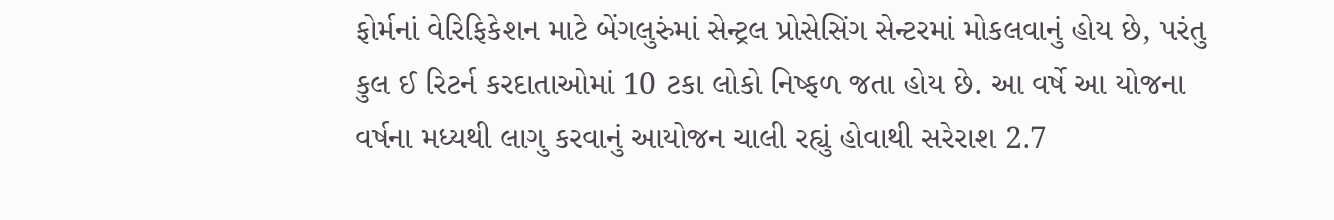ફોર્મનાં વેરિફિકેશન માટે બેંગલુરુંમાં સેન્ટ્રલ પ્રોસેસિંગ સેન્ટરમાં મોકલવાનું હોય છે, પરંતુ કુલ ઈ રિટર્ન કરદાતાઓમાં 10 ટકા લોકો નિષ્ફળ જતા હોય છે. આ વર્ષે આ યોજના વર્ષના મધ્યથી લાગુ કરવાનું આયોજન ચાલી રહ્યું હોવાથી સરેરાશ 2.7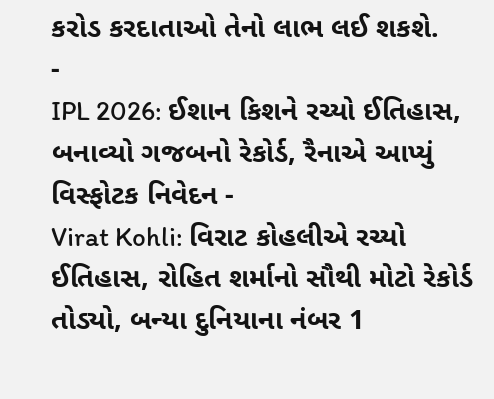કરોડ કરદાતાઓ તેનો લાભ લઈ શકશે.
-
IPL 2026: ઈશાન કિશને રચ્યો ઈતિહાસ, બનાવ્યો ગજબનો રેકોર્ડ, રૈનાએ આપ્યું વિસ્ફોટક નિવેદન -
Virat Kohli: વિરાટ કોહલીએ રચ્યો ઈતિહાસ, રોહિત શર્માનો સૌથી મોટો રેકોર્ડ તોડ્યો, બન્યા દુનિયાના નંબર 1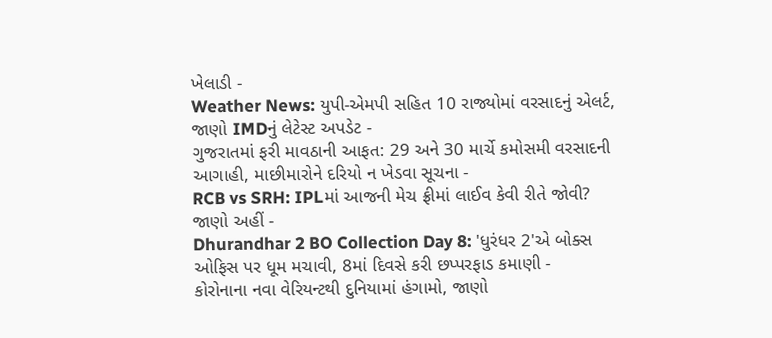ખેલાડી -
Weather News: યુપી-એમપી સહિત 10 રાજ્યોમાં વરસાદનું એલર્ટ, જાણો IMDનું લેટેસ્ટ અપડેટ -
ગુજરાતમાં ફરી માવઠાની આફત: 29 અને 30 માર્ચે કમોસમી વરસાદની આગાહી, માછીમારોને દરિયો ન ખેડવા સૂચના -
RCB vs SRH: IPLમાં આજની મેચ ફ્રીમાં લાઈવ કેવી રીતે જોવી? જાણો અહીં -
Dhurandhar 2 BO Collection Day 8: 'ધુરંધર 2'એ બોક્સ ઓફિસ પર ધૂમ મચાવી, 8માં દિવસે કરી છપ્પરફાડ કમાણી -
કોરોનાના નવા વેરિયન્ટથી દુનિયામાં હંગામો, જાણો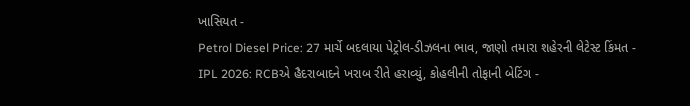ખાસિયત -
Petrol Diesel Price: 27 માર્ચે બદલાયા પેટ્રોલ-ડીઝલના ભાવ, જાણો તમારા શહેરની લેટેસ્ટ કિંમત -
IPL 2026: RCBએ હૈદરાબાદને ખરાબ રીતે હરાવ્યું, કોહલીની તોફાની બેટિંગ -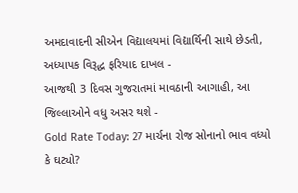અમદાવાદની સીએન વિદ્યાલયમાં વિદ્યાર્થિની સાથે છેડતી, અધ્યાપક વિરૂદ્ધ ફરિયાદ દાખલ -
આજથી 3 દિવસ ગુજરાતમાં માવઠાની આગાહી, આ જિલ્લાઓને વધુ અસર થશે -
Gold Rate Today: 27 માર્ચના રોજ સોનાનો ભાવ વધ્યો કે ઘટ્યો?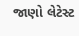જાણો લેટેસ્ટ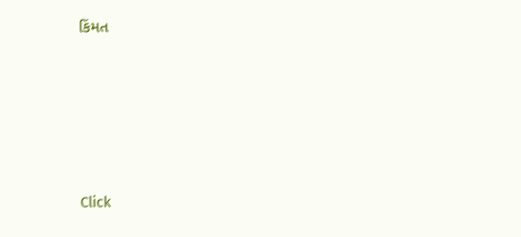કિંમત








Click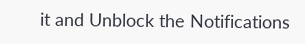it and Unblock the Notifications